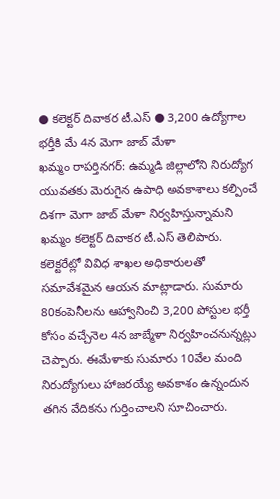● కలెక్టర్ దివాకర టీ.ఎస్ ● 3,200 ఉద్యోగాల భర్తీకి మే 4న మెగా జాబ్ మేళా
ఖమ్మం రాపర్తినగర్: ఉమ్మడి జిల్లాలోని నిరుద్యోగ యువతకు మెరుగైన ఉపాధి అవకాశాలు కల్పించే దిశగా మెగా జాబ్ మేళా నిర్వహిస్తున్నామని ఖమ్మం కలెక్టర్ దివాకర టీ.ఎస్ తెలిపారు. కలెక్టరేట్లో వివిధ శాఖల అధికారులతో సమావేశమైన ఆయన మాట్లాడారు. సుమారు 80కంపెనీలను ఆహ్వానించి 3,200 పోస్టుల భర్తీ కోసం వచ్చేనెల 4న జాబ్మేళా నిర్వహించనున్నట్లు చెప్పారు. ఈమేళాకు సుమారు 10వేల మంది నిరుద్యోగులు హాజరయ్యే అవకాశం ఉన్నందున తగిన వేదికను గుర్తించాలని సూచించారు.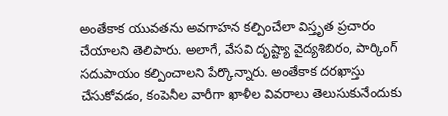అంతేకాక యువతను అవగాహన కల్పించేలా విస్తృత ప్రచారం చేయాలని తెలిపారు. అలాగే, వేసవి దృష్ట్యా వైద్యశిబిరం, పార్కింగ్ సదుపాయం కల్పించాలని పేర్కొన్నారు. అంతేకాక దరఖాస్తు చేసుకోవడం, కంపెనీల వారీగా ఖాళీల వివరాలు తెలుసుకునేందుకు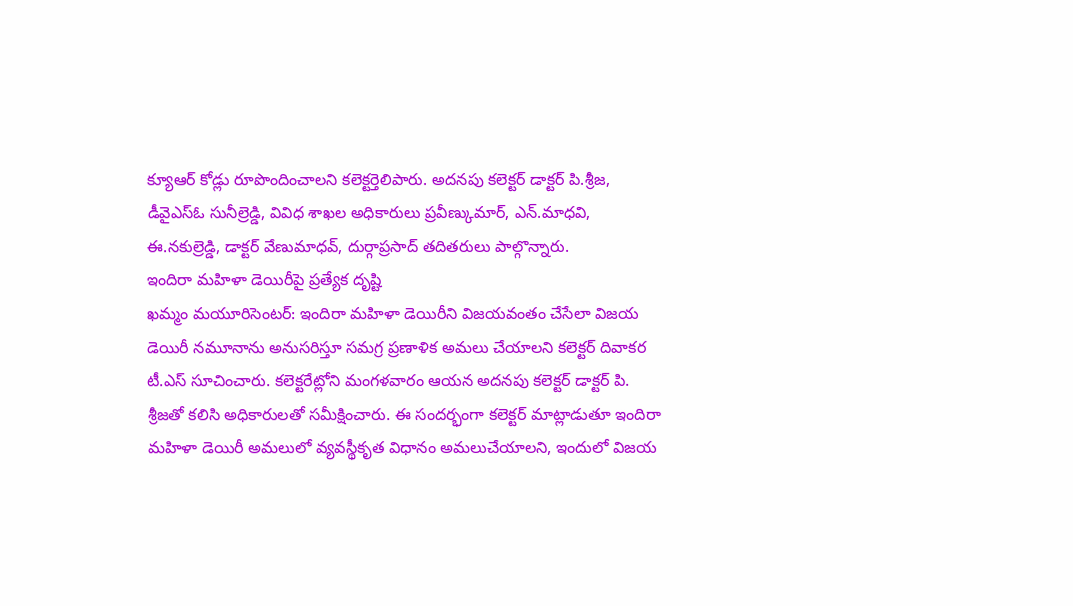క్యూఆర్ కోడ్లు రూపొందించాలని కలెక్టర్తెలిపారు. అదనపు కలెక్టర్ డాక్టర్ పి.శ్రీజ, డీవైఎస్ఓ సునీల్రెడ్డి, వివిధ శాఖల అధికారులు ప్రవీణ్కుమార్, ఎన్.మాధవి, ఈ.నకుల్రెడ్డి, డాక్టర్ వేణుమాధవ్, దుర్గాప్రసాద్ తదితరులు పాల్గొన్నారు.
ఇందిరా మహిళా డెయిరీపై ప్రత్యేక దృష్టి
ఖమ్మం మయూరిసెంటర్: ఇందిరా మహిళా డెయిరీని విజయవంతం చేసేలా విజయ డెయిరీ నమూనాను అనుసరిస్తూ సమగ్ర ప్రణాళిక అమలు చేయాలని కలెక్టర్ దివాకర టీ.ఎస్ సూచించారు. కలెక్టరేట్లోని మంగళవారం ఆయన అదనపు కలెక్టర్ డాక్టర్ పి. శ్రీజతో కలిసి అధికారులతో సమీక్షించారు. ఈ సందర్భంగా కలెక్టర్ మాట్లాడుతూ ఇందిరా మహిళా డెయిరీ అమలులో వ్యవస్థీకృత విధానం అమలుచేయాలని, ఇందులో విజయ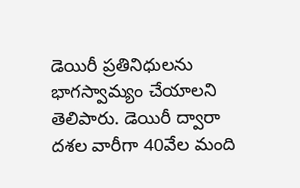డెయిరీ ప్రతినిధులను భాగస్వామ్యం చేయాలని తెలిపారు. డెయిరీ ద్వారా దశల వారీగా 40వేల మంది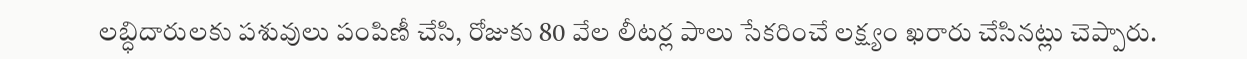లబ్ధిదారులకు పశువులు పంపిణీ చేసి, రోజుకు 80 వేల లీటర్ల పాలు సేకరించే లక్ష్యం ఖరారు చేసినట్లు చెప్పారు.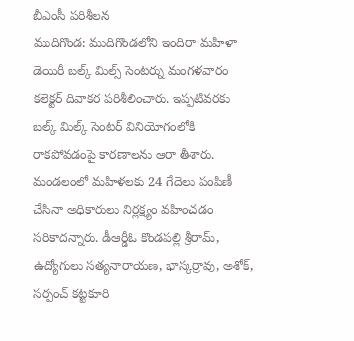బీఎంసీ పరిశీలన
ముదిగొండ: ముదిగొండలోని ఇందిరా మహిళా డెయిరీ బల్క్ మిల్స్ సెంటర్ను మంగళవారం కలెక్టర్ దివాకర పరిశీలించారు. ఇప్పటివరకు బల్క్ మిల్క్ సెంటర్ వినియోగంలోకి రాకపోవడంపై కారణాలను ఆరా తీశారు. మండలంలో మహిళలకు 24 గేదెలు పంపిణీ చేసినా అధికారులు నిర్లక్ష్యం వహించడం సరికాదన్నారు. డీఆర్డీఓ కొండపల్లి శ్రీరామ్, ఉద్యోగులు సత్యనారాయణ, భాస్కర్రావు, అశోక్, సర్పంచ్ కట్టకూరి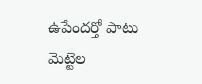ఉపేందర్తో పాటు మెట్టెల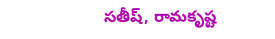సతీష్, రామకృష్ట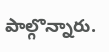పాల్గొన్నారు.